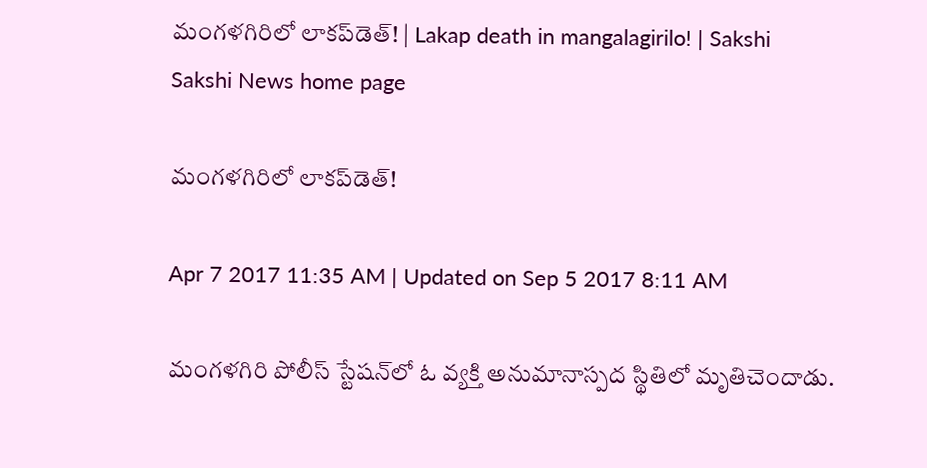మంగళగిరిలో లాకప్‌డెత్‌! | Lakap death in mangalagirilo! | Sakshi
Sakshi News home page

మంగళగిరిలో లాకప్‌డెత్‌!

Apr 7 2017 11:35 AM | Updated on Sep 5 2017 8:11 AM

మంగళగిరి పోలీస్‌ స్టేషన్‌లో ఓ వ్యక్తి అనుమానాస్పద స్థితిలో మృతిచెందాడు.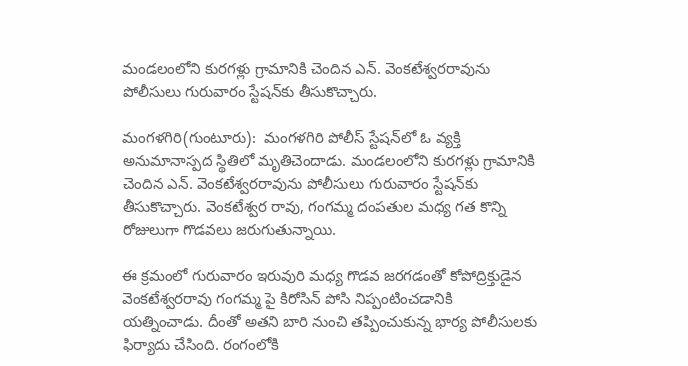మండలంలోని కురగళ్లు గ్రామానికి చెందిన ఎన్‌. వెంకటేశ్వరరావును పోలీసులు గురువారం స్టేషన్‌కు తీసుకొచ్చారు.

మంగళగిరి(గుంటూరు):  మంగళగిరి పోలీస్‌ స్టేషన్‌లో ఓ వ్యక్తి అనుమానాస్పద స్థితిలో మృతిచెందాడు. మండలంలోని కురగళ్లు గ్రామానికి చెందిన ఎన్‌. వెంకటేశ్వరరావును పోలీసులు గురువారం స్టేషన్‌కు తీసుకొచ్చారు. వెంకటేశ్వర రావు, గంగమ్మ దంపతుల మధ్య గత కొన్ని రోజులుగా గొడవలు జరుగుతున్నాయి.

ఈ క్రమంలో గురువారం ఇరువురి మధ్య గొడవ జరగడంతో కోపోద్రిక్తుడైన వెంకటేశ్వరరావు గంగమ్మ పై కిరోసిన్‌ పోసి నిప్పంటించడానికి యత్నించాడు. దీంతో అతని బారి నుంచి తప్పించుకున్న భార్య పోలీసులకు ఫిర్యాదు చేసింది. రంగంలోకి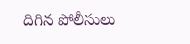దిగిన పోలీసులు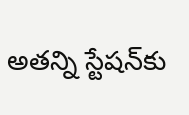అతన్ని స్టేషన్‌కు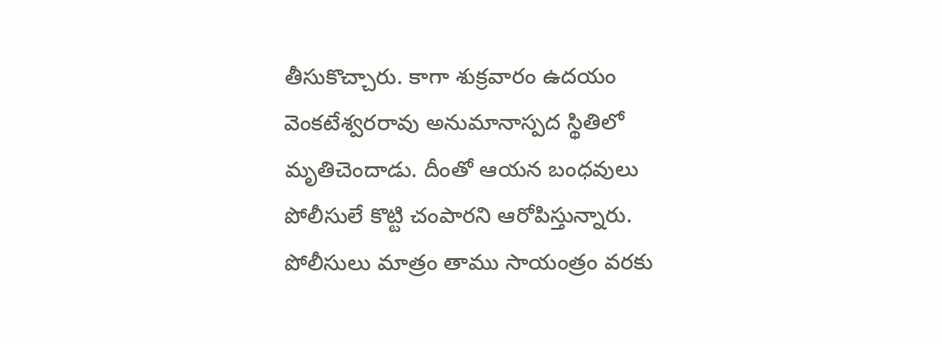తీసుకొచ్చారు. కాగా శుక్రవారం ఉదయం వెంకటేశ్వరరావు అనుమానాస్పద స్థితిలో మృతిచెందాడు. దీంతో ఆయన బంధవులు పోలీసులే కొట్టి చంపారని ఆరోపిస్తున్నారు. పోలీసులు మాత్రం తాము సాయంత్రం వరకు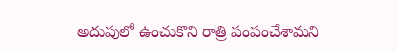అదుపులో ఉంచుకొని రాత్రి పంపంచేశామని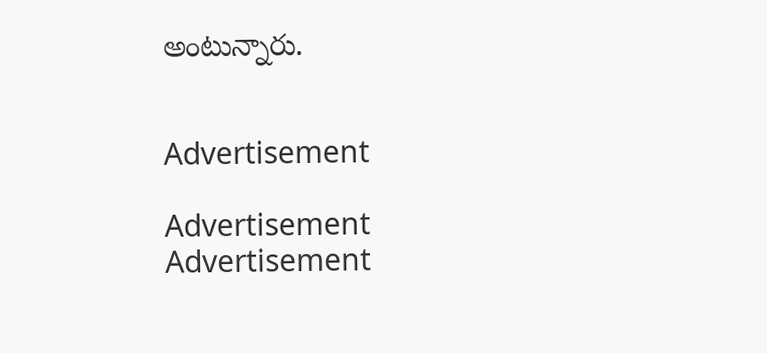అంటున్నారు.


Advertisement

Advertisement
Advertisement